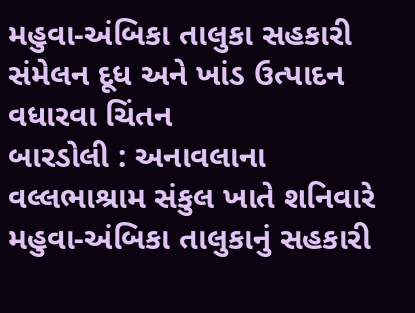મહુવા-અંબિકા તાલુકા સહકારી સંમેલન દૂધ અને ખાંડ ઉત્પાદન વધારવા ચિંતન
બારડોલી : અનાવલાના વલ્લભાશ્રામ સંકુલ ખાતે શનિવારે મહુવા-અંબિકા તાલુકાનું સહકારી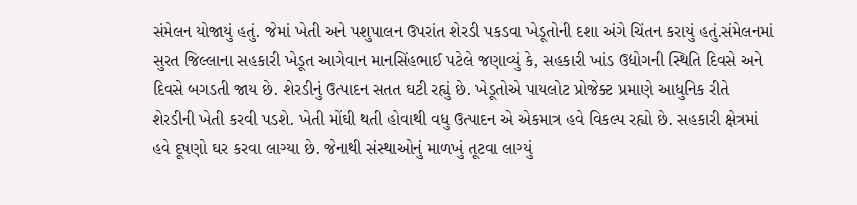સંમેલન યોજાયું હતું. જેમાં ખેતી અને પશુપાલન ઉપરાંત શેરડી પકડવા ખેડૂતોની દશા અંગે ચિંતન કરાયું હતું.સંમેલનમાં સુરત જિલ્લાના સહકારી ખેડૂત આગેવાન માનસિંહભાઈ પટેલે જણાવ્યું કે, સહકારી ખાંડ ઉદ્યોગની સ્થિતિ દિવસે અને દિવસે બગડતી જાય છે. શેરડીનું ઉત્પાદન સતત ઘટી રહ્યું છે. ખેડૂતોએ પાયલોટ પ્રોજેક્ટ પ્રમાણે આધુનિક રીતે શેરડીની ખેતી કરવી પડશે. ખેતી મોંઘી થતી હોવાથી વધુ ઉત્પાદન એ એકમાત્ર હવે વિકલ્પ રહ્યો છે. સહકારી ક્ષેત્રમાં હવે દૂષણો ઘર કરવા લાગ્યા છે. જેનાથી સંસ્થાઓનું માળખું તૂટવા લાગ્યું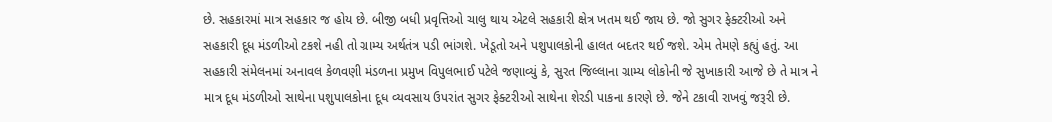છે. સહકારમાં માત્ર સહકાર જ હોય છે. બીજી બધી પ્રવૃત્તિઓ ચાલુ થાય એટલે સહકારી ક્ષેત્ર ખતમ થઈ જાય છે. જો સુગર ફેક્ટરીઓ અને સહકારી દૂધ મંડળીઓ ટકશે નહી તો ગ્રામ્ય અર્થતંત્ર પડી ભાંગશે. ખેડૂતો અને પશુપાલકોની હાલત બદતર થઈ જશે. એમ તેમણે કહ્યું હતું. આ સહકારી સંમેલનમાં અનાવલ કેળવણી મંડળના પ્રમુખ વિપુલભાઈ પટેલે જણાવ્યું કે, સુરત જિલ્લાના ગ્રામ્ય લોકોની જે સુખાકારી આજે છે તે માત્ર ને માત્ર દૂધ મંડળીઓ સાથેના પશુપાલકોના દૂધ વ્યવસાય ઉપરાંત સુગર ફેક્ટરીઓ સાથેના શેરડી પાકના કારણે છે. જેને ટકાવી રાખવું જરૂરી છે.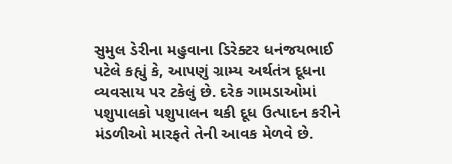સુમુલ ડેરીના મહુવાના ડિરેક્ટર ધનંજયભાઈ પટેલે કહ્યું કે, આપણું ગ્રામ્ય અર્થતંત્ર દૂધના વ્યવસાય પર ટકેલું છે. દરેક ગામડાઓમાં પશુપાલકો પશુપાલન થકી દૂધ ઉત્પાદન કરીને મંડળીઓ મારફતે તેની આવક મેળવે છે.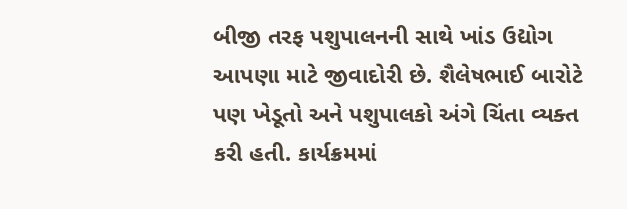બીજી તરફ પશુપાલનની સાથે ખાંડ ઉદ્યોગ આપણા માટે જીવાદોરી છે. શૈલેષભાઈ બારોટે પણ ખેડૂતો અને પશુપાલકો અંગે ચિંતા વ્યક્ત કરી હતી. કાર્યક્રમમાં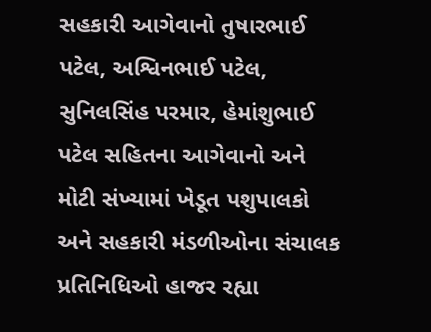સહકારી આગેવાનો તુષારભાઈ પટેલ, અશ્વિનભાઈ પટેલ, સુનિલસિંહ પરમાર, હેમાંશુભાઈ પટેલ સહિતના આગેવાનો અને મોટી સંખ્યામાં ખેડૂત પશુપાલકો અને સહકારી મંડળીઓના સંચાલક પ્રતિનિધિઓ હાજર રહ્યા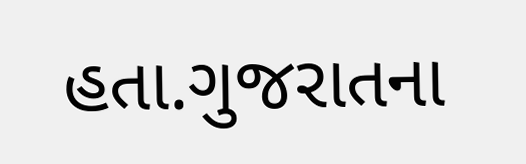હતા.ગુજરાતના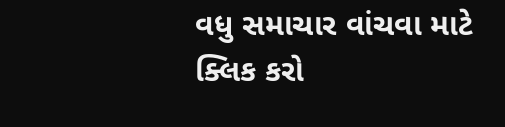વધુ સમાચાર વાંચવા માટે ક્લિક કરો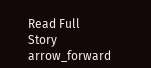Read Full Story arrow_forward